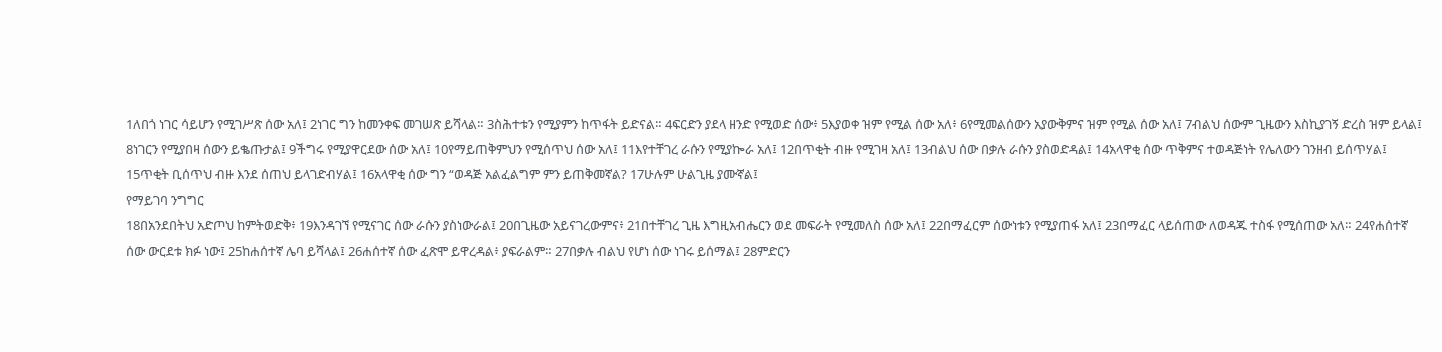1ለበጎ ነገር ሳይሆን የሚገሥጽ ሰው አለ፤ 2ነገር ግን ከመንቀፍ መገሠጽ ይሻላል። 3ስሕተቱን የሚያምን ከጥፋት ይድናል። 4ፍርድን ያደላ ዘንድ የሚወድ ሰው፥ 5እያወቀ ዝም የሚል ሰው አለ፥ 6የሚመልሰውን አያውቅምና ዝም የሚል ሰው አለ፤ 7ብልህ ሰውም ጊዜውን እስኪያገኝ ድረስ ዝም ይላል፤ 8ነገርን የሚያበዛ ሰውን ይቈጡታል፤ 9ችግሩ የሚያዋርደው ሰው አለ፤ 10የማይጠቅምህን የሚሰጥህ ሰው አለ፤ 11እየተቸገረ ራሱን የሚያኰራ አለ፤ 12በጥቂት ብዙ የሚገዛ አለ፤ 13ብልህ ሰው በቃሉ ራሱን ያስወድዳል፤ 14አላዋቂ ሰው ጥቅምና ተወዳጅነት የሌለውን ገንዘብ ይሰጥሃል፤ 15ጥቂት ቢሰጥህ ብዙ እንደ ሰጠህ ይላገድብሃል፤ 16አላዋቂ ሰው ግን “ወዳጅ አልፈልግም ምን ይጠቅመኛል? 17ሁሉም ሁልጊዜ ያሙኛል፤
የማይገባ ንግግር
18በአንደበትህ አድጦህ ከምትወድቅ፥ 19እንዳገኘ የሚናገር ሰው ራሱን ያስነውራል፤ 20በጊዜው አይናገረውምና፥ 21በተቸገረ ጊዜ እግዚአብሔርን ወደ መፍራት የሚመለስ ሰው አለ፤ 22በማፈርም ሰውነቱን የሚያጠፋ አለ፤ 23በማፈር ላይሰጠው ለወዳጁ ተስፋ የሚሰጠው አለ። 24የሐሰተኛ ሰው ውርደቱ ክፉ ነው፤ 25ከሐሰተኛ ሌባ ይሻላል፤ 26ሐሰተኛ ሰው ፈጽሞ ይዋረዳል፥ ያፍራልም። 27በቃሉ ብልህ የሆነ ሰው ነገሩ ይሰማል፤ 28ምድርን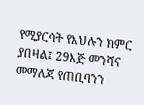የሚያርሳት የእህሉን ክምር ያበዛል፤ 29እጅ መንሻና መማለጃ የጠቢባንን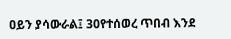ዐይን ያሳውራል፤ 30የተሰወረ ጥበብ እንደ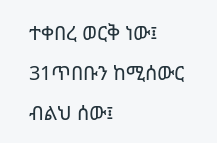ተቀበረ ወርቅ ነው፤ 31ጥበቡን ከሚሰውር ብልህ ሰው፤